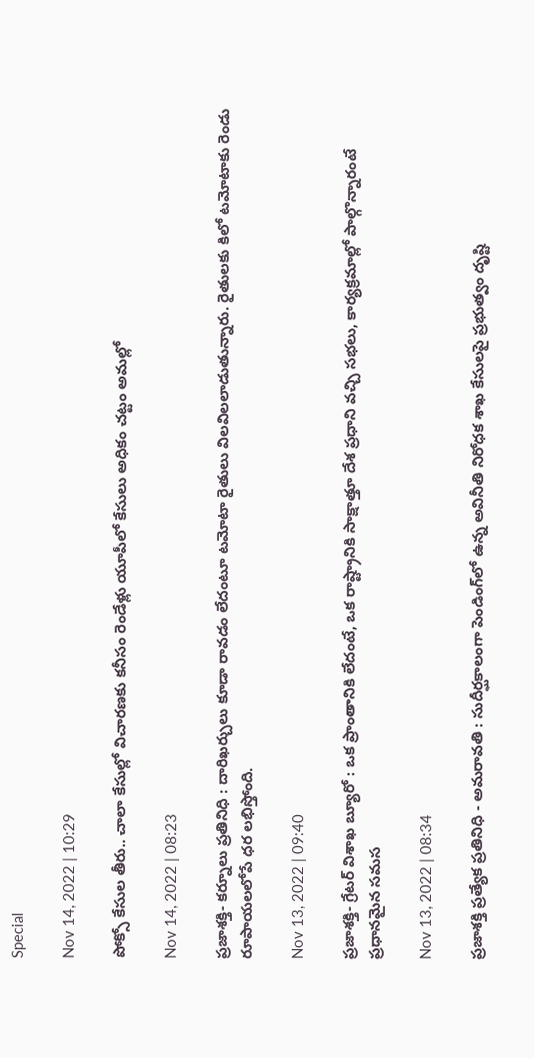Special

Nov 14, 2022 | 10:29

పోక్సో కేసుల తీరు.. చాలా కేసుల్లో విచారణకు కనీసం రెండేళ్లు యూపీలో కేసులు అధికం చట్టం అమల్లో

Nov 14, 2022 | 08:23

ప్రజాశక్తి- కర్నూలు ప్రతినిధి : దారిఖర్చులు కూడా రావడం లేదంటూ టమోటా రైతులు విలవిలలాడుతున్నారు. రైతులకు కిలో టమోటాకు రెండు రూపాయలలోపే ధర లభిస్తోంది.

Nov 13, 2022 | 09:40

ప్రజాశక్తి- గ్రేటర్‌ విశాఖ బ్యూరో : ఒక ప్రాంతానికి లేదంటే, ఒక రాష్ట్రానికి సాక్షాత్తూ దేశ ప్రధాని వచ్చి సభలు, కార్యక్రమాల్లో పాల్గొన్నారంటే ప్రధానమైన సమస

Nov 13, 2022 | 08:34

ప్రజాశక్తి ప్రత్యేక ప్రతినిధి - అమరావతి : సుదీర్ఘకాలంగా పెండింగ్‌లో ఉన్న అవినీతి నిరోధక శాఖ కేసులపై ప్రభుత్వం దృష్టి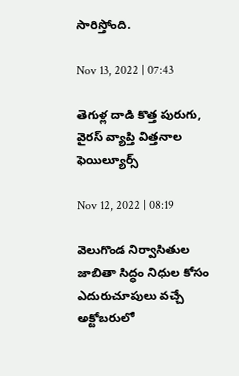సారిస్తోంది.

Nov 13, 2022 | 07:43

తెగుళ్ల దాడి కొత్త పురుగు, వైరస్‌ వ్యాప్తి విత్తనాల ఫెయిల్యూర్స్‌

Nov 12, 2022 | 08:19

వెలుగొండ నిర్వాసితుల జాబితా సిద్ధం నిధుల కోసం ఎదురుచూపులు వచ్చే అక్టోబరులో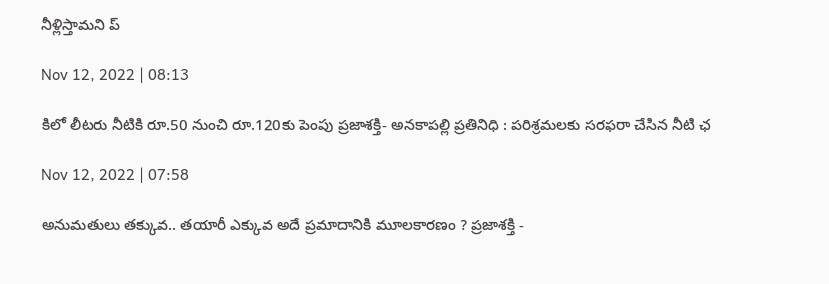నీళ్లిస్తామని ప్

Nov 12, 2022 | 08:13

కిలో లీటరు నీటికి రూ.50 నుంచి రూ.120కు పెంపు ప్రజాశక్తి- అనకాపల్లి ప్రతినిధి : పరిశ్రమలకు సరఫరా చేసిన నీటి ఛ

Nov 12, 2022 | 07:58

అనుమతులు తక్కువ.. తయారీ ఎక్కువ అదే ప్రమాదానికి మూలకారణం ? ప్రజాశక్తి -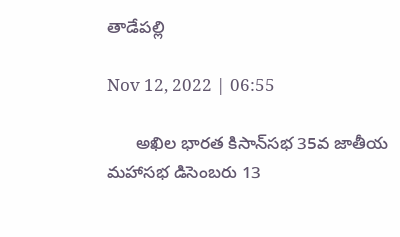తాడేపల్లి

Nov 12, 2022 | 06:55

      అఖిల భారత కిసాన్‌సభ 35వ జాతీయ మహాసభ డిసెంబరు 13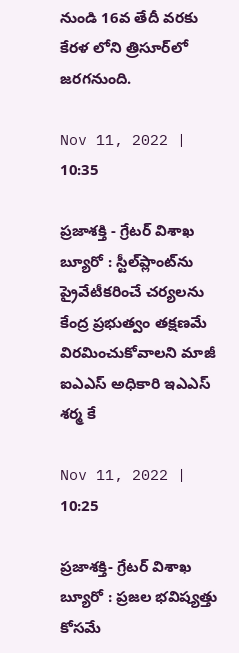నుండి 16వ తేదీ వరకు కేరళ లోని త్రిసూర్‌లో జరగనుంది.

Nov 11, 2022 | 10:35

ప్రజాశక్తి - గ్రేటర్‌ విశాఖ బ్యూరో : స్టీల్‌ప్లాంట్‌ను ప్రైవేటీకరించే చర్యలను కేంద్ర ప్రభుత్వం తక్షణమే విరమించుకోవాలని మాజీ ఐఎఎస్‌ అధికారి ఇఎఎస్‌ శర్మ కే

Nov 11, 2022 | 10:25

ప్రజాశక్తి- గ్రేటర్‌ విశాఖ బ్యూరో : ప్రజల భవిష్యత్తు కోసమే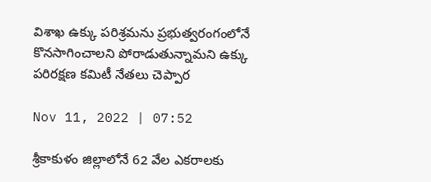విశాఖ ఉక్కు పరిశ్రమను ప్రభుత్వరంగంలోనే కొనసాగించాలని పోరాడుతున్నామని ఉక్కు పరిరక్షణ కమిటీ నేతలు చెప్పార

Nov 11, 2022 | 07:52

శ్రీకాకుళం జిల్లాలోనే 62 వేల ఎకరాలకు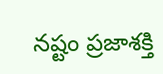నష్టం ప్రజాశక్తి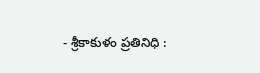- శ్రీకాకుళం ప్రతినిధి :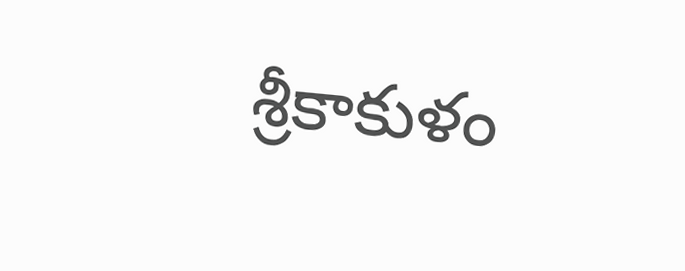శ్రీకాకుళం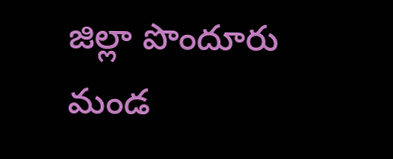జిల్లా పొందూరు మండ